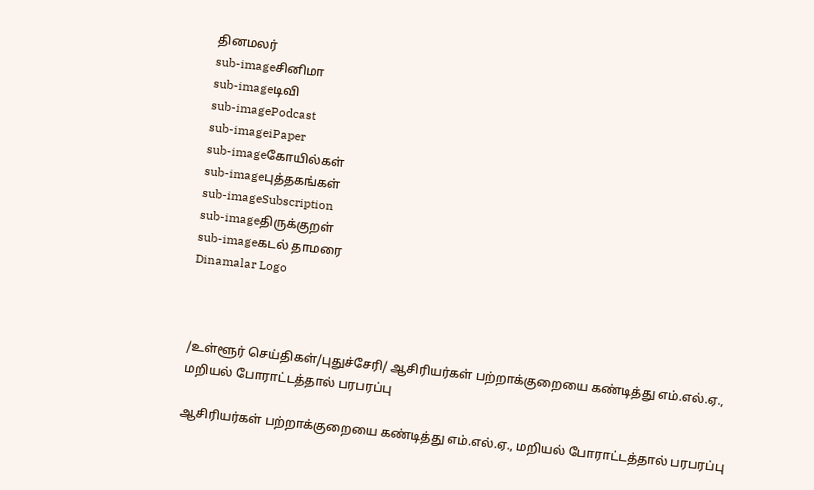தினமலர்
sub-imageசினிமா
sub-imageடிவி
sub-imagePodcast
sub-imageiPaper
sub-imageகோயில்கள்
sub-imageபுத்தகங்கள்
sub-imageSubscription
sub-imageதிருக்குறள்
sub-imageகடல் தாமரை
Dinamalar Logo



/உள்ளூர் செய்திகள்/புதுச்சேரி/ ஆசிரியர்கள் பற்றாக்குறையை கண்டித்து எம்.எல்.ஏ., மறியல் போராட்டத்தால் பரபரப்பு

ஆசிரியர்கள் பற்றாக்குறையை கண்டித்து எம்.எல்.ஏ., மறியல் போராட்டத்தால் பரபரப்பு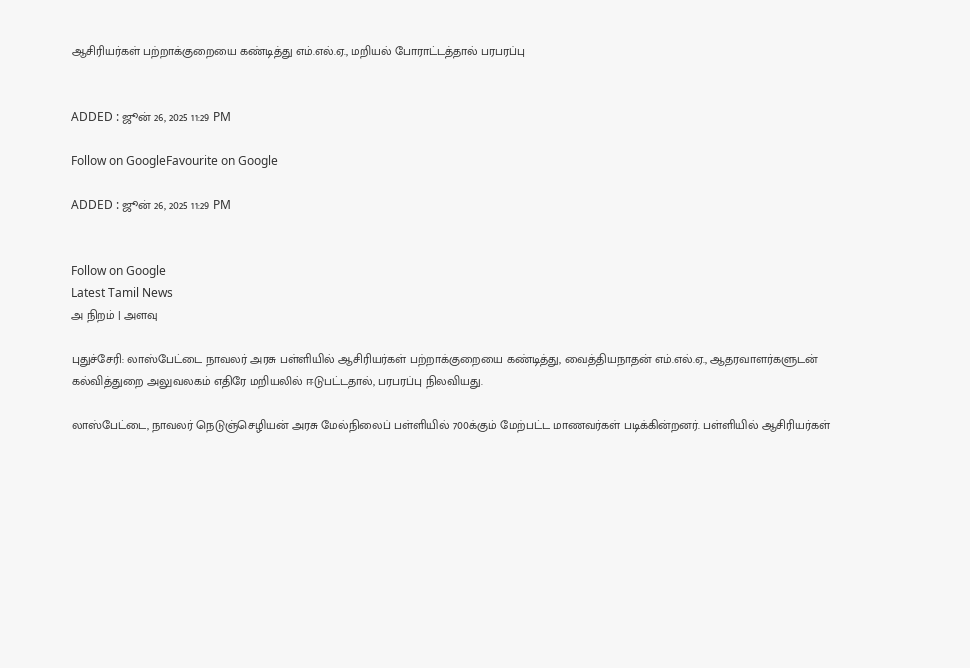ஆசிரியர்கள் பற்றாக்குறையை கண்டித்து எம்.எல்.ஏ., மறியல் போராட்டத்தால் பரபரப்பு


ADDED : ஜூன் 26, 2025 11:29 PM

Follow on GoogleFavourite on Google

ADDED : ஜூன் 26, 2025 11:29 PM


Follow on Google
Latest Tamil News
அ நிறம் | அளவு

புதுச்சேரி: லாஸ்பேட்டை நாவலர் அரசு பள்ளியில் ஆசிரியர்கள் பற்றாக்குறையை கண்டித்து, வைத்தியநாதன் எம்.எல்.ஏ., ஆதரவாளர்களுடன் கல்வித்துறை அலுவலகம் எதிரே மறியலில் ஈடுபட்டதால், பரபரப்பு நிலவியது.

லாஸ்பேட்டை, நாவலர் நெடுஞ்செழியன் அரசு மேல்நிலைப் பள்ளியில் 700க்கும் மேற்பட்ட மாணவர்கள் படிக்கின்றனர். பள்ளியில் ஆசிரியர்கள்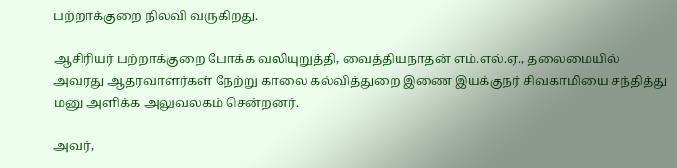பற்றாக்குறை நிலவி வருகிறது.

ஆசிரியர் பற்றாக்குறை போக்க வலியுறுத்தி, வைத்தியநாதன் எம்.எல்.ஏ., தலைமையில் அவரது ஆதரவாளர்கள் நேற்று காலை கல்வித்துறை இணை இயக்குநர் சிவகாமியை சந்தித்து மனு அளிக்க அலுவலகம் சென்றனர்.

அவர்,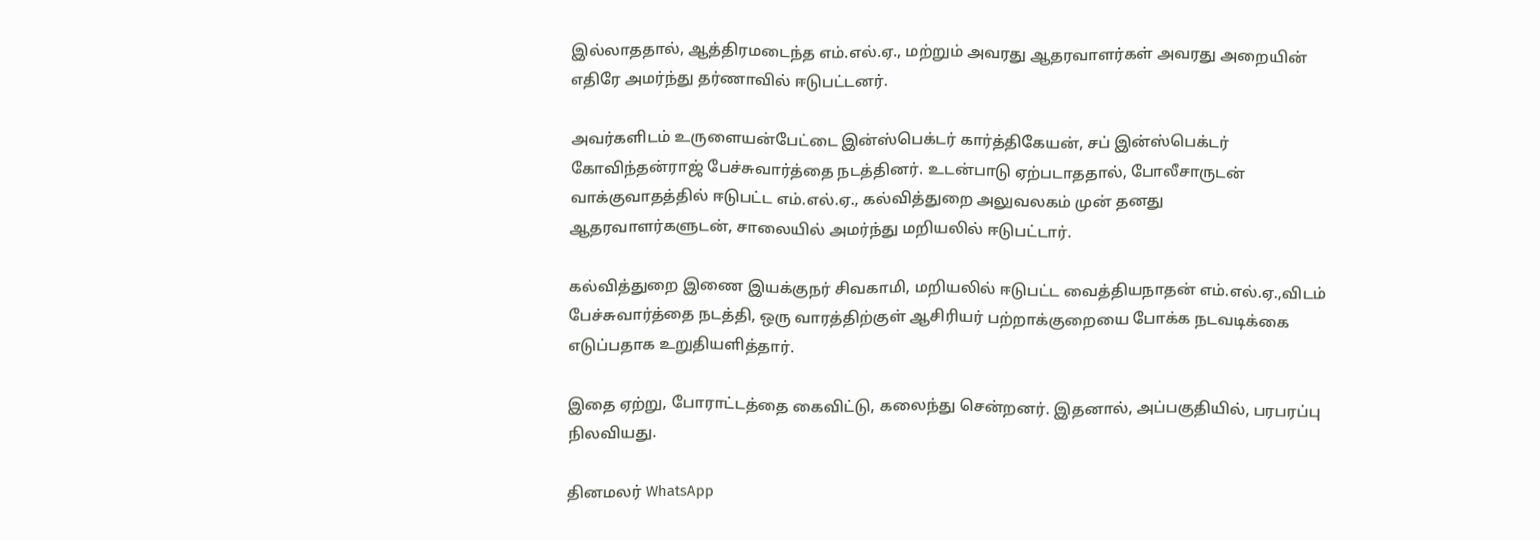இல்லாததால், ஆத்திரமடைந்த எம்.எல்.ஏ., மற்றும் அவரது ஆதரவாளர்கள் அவரது அறையின் எதிரே அமர்ந்து தர்ணாவில் ஈடுபட்டனர்.

அவர்களிடம் உருளையன்பேட்டை இன்ஸ்பெக்டர் கார்த்திகேயன், சப் இன்ஸ்பெக்டர் கோவிந்தன்ராஜ் பேச்சுவார்த்தை நடத்தினர். உடன்பாடு ஏற்படாததால், போலீசாருடன் வாக்குவாதத்தில் ஈடுபட்ட எம்.எல்.ஏ., கல்வித்துறை அலுவலகம் முன் தனது ஆதரவாளர்களுடன், சாலையில் அமர்ந்து மறியலில் ஈடுபட்டார்.

கல்வித்துறை இணை இயக்குநர் சிவகாமி, மறியலில் ஈடுபட்ட வைத்தியநாதன் எம்.எல்.ஏ.,விடம் பேச்சுவார்த்தை நடத்தி, ஒரு வாரத்திற்குள் ஆசிரியர் பற்றாக்குறையை போக்க நடவடிக்கை எடுப்பதாக உறுதியளித்தார்.

இதை ஏற்று, போராட்டத்தை கைவிட்டு, கலைந்து சென்றனர். இதனால், அப்பகுதியில், பரபரப்பு நிலவியது.

தினமலர் WhatsApp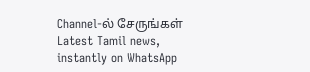Channel-ல் சேருங்கள்
Latest Tamil news, instantly on WhatsApp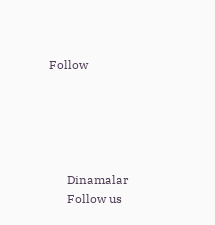Follow





      Dinamalar
      Follow us